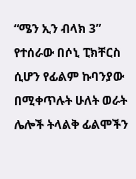“ሜን ኢን ብላክ 3” የተሰራው በሶኒ ፒክቸርስ ሲሆን የፊልም ኩባንያው በሚቀጥሉት ሁለት ወራት ሌሎች ትላልቅ ፊልሞችን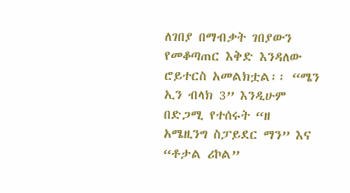ለገበያ በማብቃት ገበያውን የመቆጣጠር እቅድ እንዳለው ሮይተርስ አመልክቷል፡፡ “ሜን ኢን ብላክ 3” እንዲሁም በድጋሚ የተሰሩት “ዘ አሜዚንግ ስፓይደር ማን” እና “ቶታል ሪኮል”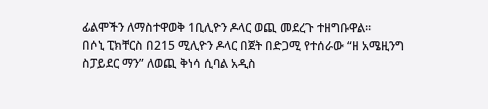ፊልሞችን ለማስተዋወቅ 1ቢሊዮን ዶላር ወጪ መደረጉ ተዘግቡዋል፡፡
በሶኒ ፒክቸርስ በ215 ሚሊዮን ዶላር በጀት በድጋሚ የተሰራው “ዘ አሜዚንግ ስፓይደር ማን” ለወጪ ቅነሳ ሲባል አዲስ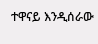ተዋናይ እንዲሰራው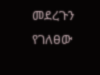መደረጉን የገለፀው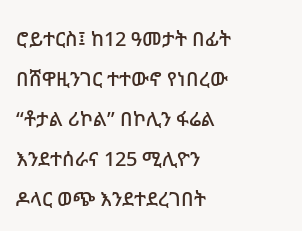ሮይተርስ፤ ከ12 ዓመታት በፊት በሸዋዚንገር ተተውኖ የነበረው “ቶታል ሪኮል” በኮሊን ፋሬል እንደተሰራና 125 ሚሊዮን ዶላር ወጭ እንደተደረገበት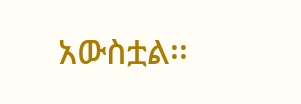አውስቷል፡፡